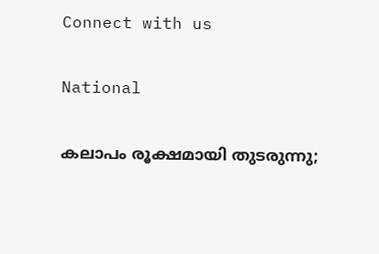Connect with us

National

കലാപം രൂക്ഷമായി തുടരുന്നു;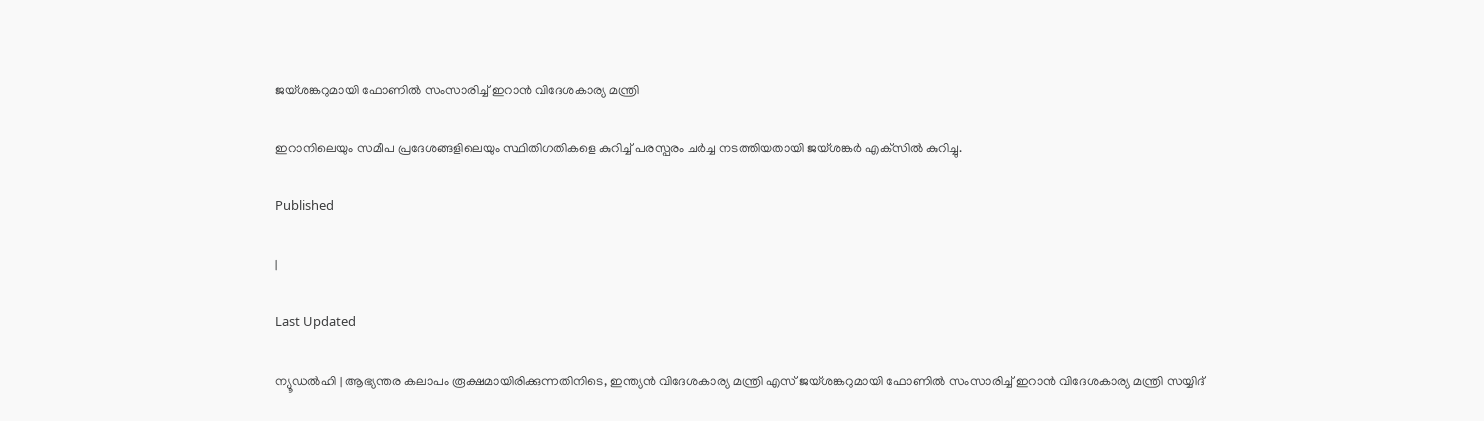ജയ്ശങ്കറുമായി ഫോണില്‍ സംസാരിച്ച് ഇറാന്‍ വിദേശകാര്യ മന്ത്രി

ഇറാനിലെയും സമീപ പ്രദേശങ്ങളിലെയും സ്ഥിതിഗതികളെ കുറിച്ച് പരസ്പരം ചര്‍ച്ച നടത്തിയതായി ജയ്ശങ്കര്‍ എക്‌സില്‍ കുറിച്ചു.

Published

|

Last Updated

ന്യൂഡല്‍ഹി | ആഭ്യന്തര കലാപം രൂക്ഷമായിരിക്കുന്നതിനിടെ, ഇന്ത്യന്‍ വിദേശകാര്യ മന്ത്രി എസ് ജയ്ശങ്കറുമായി ഫോണില്‍ സംസാരിച്ച് ഇറാന്‍ വിദേശകാര്യ മന്ത്രി സയ്യിദ്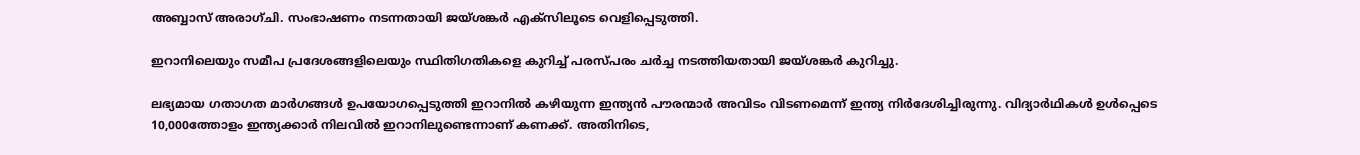അബ്ബാസ് അരാഗ്ചി. സംഭാഷണം നടന്നതായി ജയ്ശങ്കര്‍ എക്‌സിലൂടെ വെളിപ്പെടുത്തി.

ഇറാനിലെയും സമീപ പ്രദേശങ്ങളിലെയും സ്ഥിതിഗതികളെ കുറിച്ച് പരസ്പരം ചര്‍ച്ച നടത്തിയതായി ജയ്ശങ്കര്‍ കുറിച്ചു.

ലഭ്യമായ ഗതാഗത മാര്‍ഗങ്ങള്‍ ഉപയോഗപ്പെടുത്തി ഇറാനില്‍ കഴിയുന്ന ഇന്ത്യന്‍ പൗരന്മാര്‍ അവിടം വിടണമെന്ന് ഇന്ത്യ നിര്‍ദേശിച്ചിരുന്നു. വിദ്യാര്‍ഥികള്‍ ഉള്‍പ്പെടെ 10,000ത്തോളം ഇന്ത്യക്കാര്‍ നിലവില്‍ ഇറാനിലുണ്ടെന്നാണ് കണക്ക്. അതിനിടെ,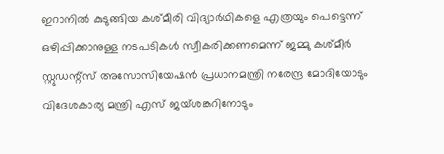ഇറാനില്‍ കുടുങ്ങിയ കശ്മീരി വിദ്യാര്‍ഥികളെ എത്രയും പെട്ടെന്ന് ഒഴിപ്പിക്കാനുള്ള നടപടികള്‍ സ്വീകരിക്കണമെന്ന് ജമ്മു കശ്മീര്‍ സ്റ്റുഡന്റ്‌സ് അസോസിയേഷന്‍ പ്രധാനമന്ത്രി നരേന്ദ്ര മോദിയോടും വിദേശകാര്യ മന്ത്രി എസ് ജയ്ശങ്കറിനോടും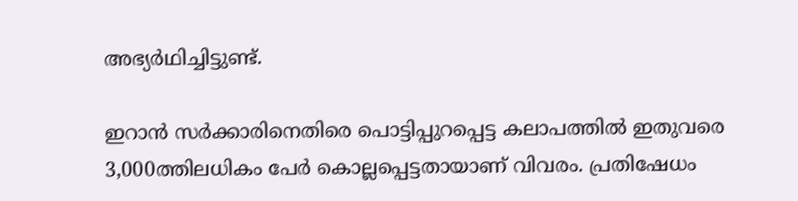അഭ്യര്‍ഥിച്ചിട്ടുണ്ട്.

ഇറാന്‍ സര്‍ക്കാരിനെതിരെ പൊട്ടിപ്പുറപ്പെട്ട കലാപത്തില്‍ ഇതുവരെ 3,000ത്തിലധികം പേര്‍ കൊല്ലപ്പെട്ടതായാണ് വിവരം. പ്രതിഷേധം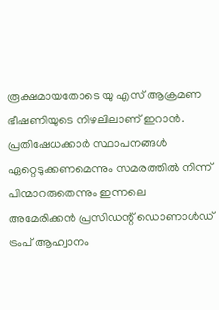രൂക്ഷമായതോടെ യു എസ് ആക്രമണ ഭീഷണിയുടെ നിഴലിലാണ് ഇറാന്‍. പ്രതിഷേധക്കാര്‍ സ്ഥാപനങ്ങള്‍ ഏറ്റെടുക്കണമെന്നും സമരത്തില്‍ നിന്ന് പിന്മാറരുതെന്നും ഇന്നലെ അമേരിക്കന്‍ പ്രസിഡന്റ് ഡൊണാള്‍ഡ് ട്രംപ് ആഹ്വാനം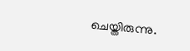ചെയ്തിരുന്നു.